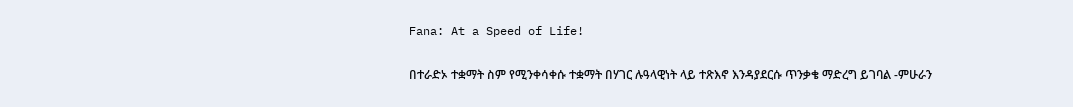Fana: At a Speed of Life!

በተራድኦ ተቋማት ስም የሚንቀሳቀሱ ተቋማት በሃገር ሉዓላዊነት ላይ ተጽእኖ እንዳያደርሱ ጥንቃቄ ማድረግ ይገባል -ምሁራን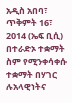አዲስ አበባ፣ ጥቅምት 16፣ 2014 (ኤፍ ቢሲ) በተራድኦ ተቋማት ስም የሚንቀሳቀሱ ተቋማት በሃገር ሉአላዊነትና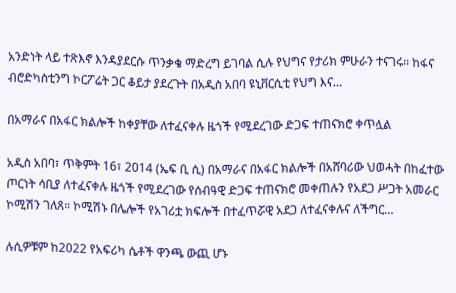አንድነት ላይ ተጽእኖ እንዳያደርሱ ጥንቃቄ ማድረግ ይገባል ሲሉ የህግና የታሪክ ምሁራን ተናገሩ፡፡ ከፋና ብሮድካስቲንግ ኮርፖሬት ጋር ቆይታ ያደረጉት በአዲስ አበባ ዩኒቨርሲቲ የህግ እና…

በአማራና በአፋር ክልሎች ከቀያቸው ለተፈናቀሉ ዜጎች የሚደረገው ድጋፍ ተጠናክሮ ቀጥሏል

አዲስ አበባ፣ ጥቅምት 16፣ 2014 (ኤፍ ቢ ሲ) በአማራና በአፋር ክልሎች በአሸባሪው ህወሓት በከፈተው ጦርነት ሳቢያ ለተፈናቀሉ ዜጎች የሚደረገው የሰብዓዊ ድጋፍ ተጠናክሮ መቀጠሉን የአደጋ ሥጋት አመራር ኮሚሽን ገለጸ። ኮሚሽኑ በሌሎች የአገሪቷ ክፍሎች በተፈጥሯዊ አደጋ ለተፈናቀሉና ለችግር…

ሉሲዎቹም ከ2022 የአፍሪካ ሴቶች ዋንጫ ውጪ ሆኑ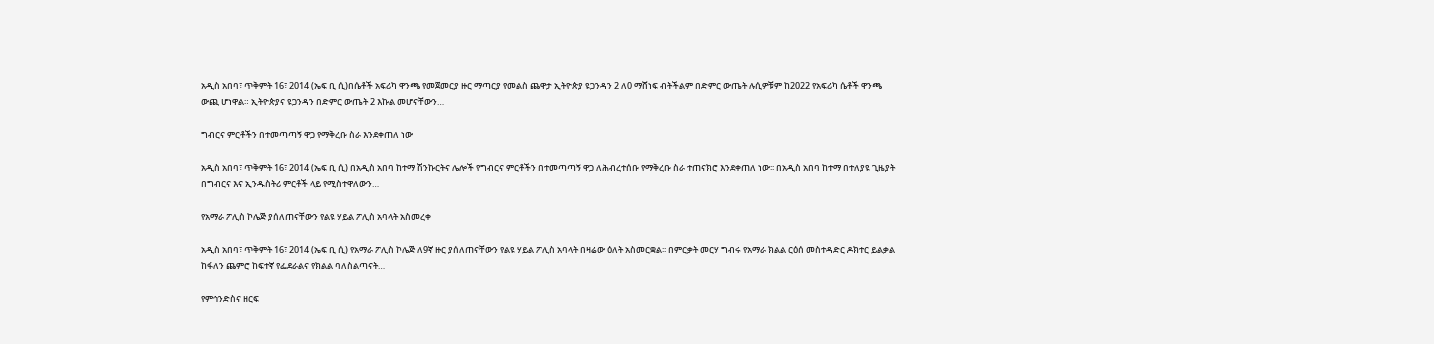አዲስ አበባ፣ ጥቅምት 16፣ 2014 (ኤፍ ቢ ሲ)በሴቶች አፍሪካ ዋንጫ የመጀመርያ ዙር ማጣርያ የመልስ ጨዋታ ኢትዮጵያ ዩጋንዳን 2 ለ0 ማሸነፍ ብትችልም በድምር ውጤት ሉሲዎቹም ከ2022 የአፍሪካ ሴቶች ዋንጫ ውጪ ሆነዋል። ኢትዮጵያና ዩጋንዳን በድምር ውጤት 2 እኩል መሆናቸውን…

ግብርና ምርቶችን በተመጣጣኝ ዋጋ የማቅረቡ ስራ እንደቀጠለ ነው

አዲስ አበባ፣ ጥቅምት 16፣ 2014 (ኤፍ ቢ ሲ) በአዲስ አበባ ከተማ ሽንኩርትና ሌሎች የግብርና ምርቶችን በተመጣጣኝ ዋጋ ለሕብረተሰቡ የማቅረቡ ስራ ተጠናክሮ እንደቀጠለ ነው፡፡ በአዲስ አበባ ከተማ በተለያዩ ጊዜያት በግብርና እና ኢንዱስትሪ ምርቶች ላይ የሚስተዋለውን…

የአማራ ፖሊስ ኮሌጅ ያሰለጠናቸውን የልዩ ሃይል ፖሊስ አባላት አስመረቀ

አዲስ አበባ፣ ጥቅምት 16፣ 2014 (ኤፍ ቢ ሲ) የአማራ ፖሊስ ኮሌጅ ለ9ኛ ዙር ያሰለጠናቸውን የልዩ ሃይል ፖሊስ አባላት በዛሬው ዕለት አስመርቋል፡፡ በምርቃት መርሃ ግብሩ የአማራ ክልል ርዕሰ መስተዳድር ዶክተር ይልቃል ከፋለን ጨምሮ ከፍተኛ የፌደራልና የክልል ባለስልጣናት…

የምኅንድስና ዘርፍ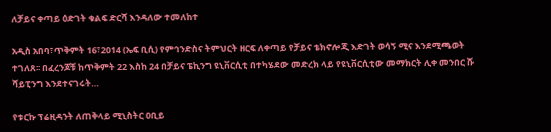ለቻይና ቀጣይ ዕድገት ቁልፍ ድርሻ እንዳለው ተመለከተ

አዲስ አበባ፣ጥቅምት 16፣2014 (ኤፍ ቢሲ) የምኅንድስና ትምህርት ዘርፍ ለቀጣይ የቻይና ቴክኖሎጂ እድገት ወሳኝ ሚና እንደሚጫወት ተገለጸ፡፡ በፈረንጆቹ ከጥቅምት 22 እስከ 24 በቻይና ፔኪንግ ዩኒቨርሲቲ በተካሄደው መድረክ ላይ የዩኒቨርሲቲው መማክርት ሊቀ መንበር ሹ ሻይፒንግ እንደተናገሩት…

የቱርኩ ፕሬዚዳንት ለጠቅላይ ሚኒስትር ዐቢይ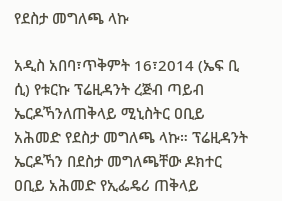የደስታ መግለጫ ላኩ

አዲስ አበባ፣ጥቅምት 16፣2014 (ኤፍ ቢ ሲ) የቱርኩ ፕሬዚዳንት ረጅብ ጣይብ ኤርዶኻንለጠቅላይ ሚኒስትር ዐቢይ አሕመድ የደስታ መግለጫ ላኩ። ፕሬዚዳንት ኤርዶኻን በደስታ መግለጫቸው ዶክተር ዐቢይ አሕመድ የኢፌዴሪ ጠቅላይ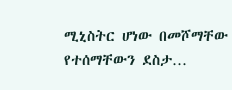ሚኒስትር ሆነው በመሾማቸው የተሰማቸውን ደስታ…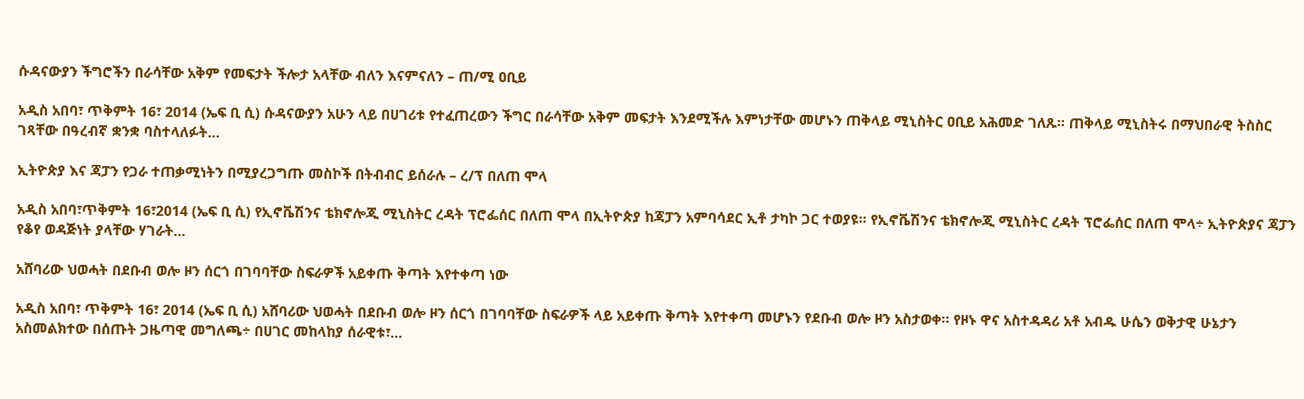ሱዳናውያን ችግሮችን በራሳቸው አቅም የመፍታት ችሎታ አላቸው ብለን እናምናለን – ጠ/ሚ ዐቢይ

አዲስ አበባ፣ ጥቅምት 16፣ 2014 (ኤፍ ቢ ሲ) ሱዳናውያን አሁን ላይ በሀገሪቱ የተፈጠረውን ችግር በራሳቸው አቅም መፍታት እንደሚችሉ እምነታቸው መሆኑን ጠቅላይ ሚኒስትር ዐቢይ አሕመድ ገለጹ፡፡ ጠቅላይ ሚኒስትሩ በማህበራዊ ትስስር ገጻቸው በዓረብኛ ቋንቋ ባስተላለፉት…

ኢትዮጵያ እና ጃፓን የጋራ ተጠቃሚነትን በሚያረጋግጡ መስኮች በትብብር ይሰራሉ – ረ/ፕ በለጠ ሞላ

አዲስ አበባ፣ጥቅምት 16፣2014 (ኤፍ ቢ ሲ) የኢኖቬሽንና ቴክኖሎጂ ሚኒስትር ረዳት ፕሮፌሰር በለጠ ሞላ በኢትዮጵያ ከጃፓን አምባሳደር ኢቶ ታካኮ ጋር ተወያዩ። የኢኖቬሽንና ቴክኖሎጂ ሚኒስትር ረዳት ፕሮፌሰር በለጠ ሞላ÷ ኢትዮጵያና ጃፓን የቆየ ወዳጅነት ያላቸው ሃገራት…

አሸባሪው ህወሓት በደቡብ ወሎ ዞን ሰርጎ በገባባቸው ስፍራዎች አይቀጡ ቅጣት እየተቀጣ ነው

አዲስ አበባ፣ ጥቅምት 16፣ 2014 (ኤፍ ቢ ሲ) አሸባሪው ህወሓት በደቡብ ወሎ ዞን ሰርጎ በገባባቸው ስፍራዎች ላይ አይቀጡ ቅጣት እየተቀጣ መሆኑን የደቡብ ወሎ ዞን አስታወቀ። የዞኑ ዋና አስተዳዳሪ አቶ አብዱ ሁሴን ወቅታዊ ሁኔታን አስመልክተው በሰጡት ጋዜጣዊ መግለጫ÷ በሀገር መከላከያ ሰራዊቱ፣…